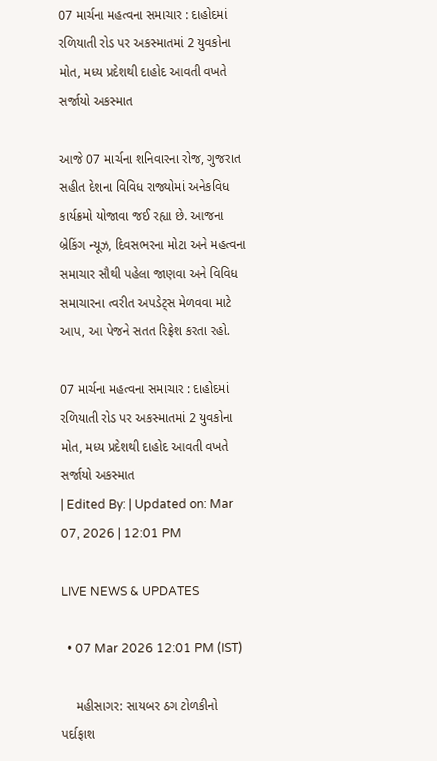07 માર્ચના મહત્વના સમાચાર : દાહોદમાં રળિયાતી રોડ પર અકસ્માતમાં 2 યુવકોના મોત, મધ્ય પ્રદેશથી દાહોદ આવતી વખતે સર્જાયો અકસ્માત

આજે 07 માર્ચના શનિવારના રોજ, ગુજરાત સહીત દેશના વિવિધ રાજ્યોમાં અનેકવિધ કાર્યક્રમો યોજાવા જઈ રહ્યા છે. આજના બ્રેકિંગ ન્યૂઝ, દિવસભરના મોટા અને મહત્વના સમાચાર સૌથી પહેલા જાણવા અને વિવિધ સમાચારના ત્વરીત અપડેટ્સ મેળવવા માટે આપ, આ પેજને સતત રિફ્રેશ કરતા રહો.

07 માર્ચના મહત્વના સમાચાર : દાહોદમાં રળિયાતી રોડ પર અકસ્માતમાં 2 યુવકોના મોત, મધ્ય પ્રદેશથી દાહોદ આવતી વખતે સર્જાયો અકસ્માત
| Edited By: | Updated on: Mar 07, 2026 | 12:01 PM

LIVE NEWS & UPDATES

  • 07 Mar 2026 12:01 PM (IST)

    મહીસાગર: સાયબર ઠગ ટોળકીનો પર્દાફાશ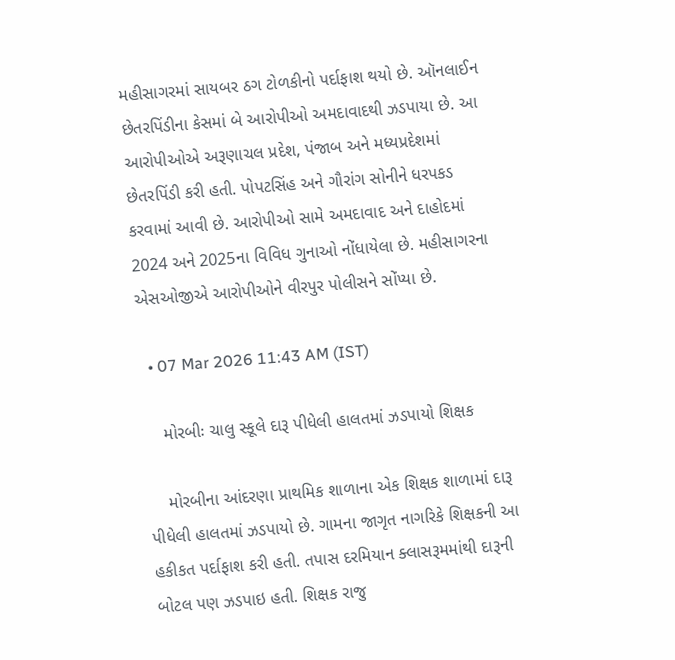મહીસાગરમાં સાયબર ઠગ ટોળકીનો પર્દાફાશ થયો છે. ઑનલાઈન છેતરપિંડીના કેસમાં બે આરોપીઓ અમદાવાદથી ઝડપાયા છે. આ આરોપીઓએ અરૂણાચલ પ્રદેશ, પંજાબ અને મધ્યપ્રદેશમાં છેતરપિંડી કરી હતી. પોપટસિંહ અને ગૌરાંગ સોનીને ધરપકડ કરવામાં આવી છે. આરોપીઓ સામે અમદાવાદ અને દાહોદમાં 2024 અને 2025ના વિવિધ ગુનાઓ નોંધાયેલા છે. મહીસાગરના એસઓજીએ આરોપીઓને વીરપુર પોલીસને સોંપ્યા છે.

  • 07 Mar 2026 11:43 AM (IST)

    મોરબીઃ ચાલુ સ્કૂલે દારૂ પીધેલી હાલતમાં ઝડપાયો શિક્ષક

    મોરબીના આંદરણા પ્રાથમિક શાળાના એક શિક્ષક શાળામાં દારૂ પીધેલી હાલતમાં ઝડપાયો છે. ગામના જાગૃત નાગરિકે શિક્ષકની આ હકીકત પર્દાફાશ કરી હતી. તપાસ દરમિયાન ક્લાસરૂમમાંથી દારૂની બોટલ પણ ઝડપાઇ હતી. શિક્ષક રાજુ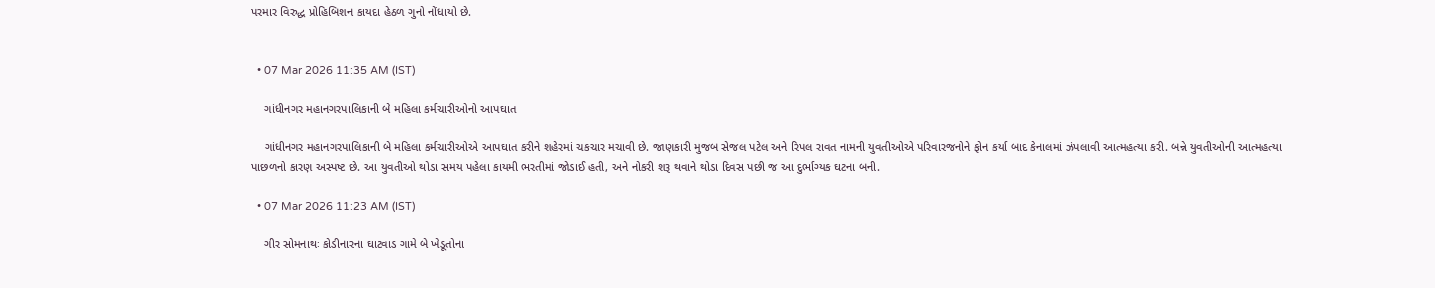પરમાર વિરુદ્ધ પ્રોહિબિશન કાયદા હેઠળ ગુનો નોંધાયો છે.


  • 07 Mar 2026 11:35 AM (IST)

    ગાંધીનગર મહાનગરપાલિકાની બે મહિલા કર્મચારીઓનો આપઘાત

    ગાંધીનગર મહાનગરપાલિકાની બે મહિલા કર્મચારીઓએ આપઘાત કરીને શહેરમાં ચકચાર મચાવી છે. જાણકારી મુજબ સેજલ પટેલ અને રિપલ રાવત નામની યુવતીઓએ પરિવારજનોને ફોન કર્યા બાદ કેનાલમાં ઝંપલાવી આત્મહત્યા કરી. બન્ને યુવતીઓની આત્મહત્યા પાછળનો કારણ અસ્પષ્ટ છે. આ યુવતીઓ થોડા સમય પહેલા કાયમી ભરતીમાં જોડાઈ હતી, અને નોકરી શરૂ થવાને થોડા દિવસ પછી જ આ દુર્ભાગ્યક ઘટના બની.

  • 07 Mar 2026 11:23 AM (IST)

    ગીર સોમનાથઃ કોડીનારના ઘાટવાડ ગામે બે ખેડૂતોના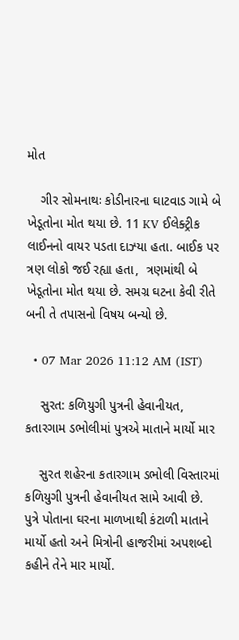મોત

    ગીર સોમનાથઃ કોડીનારના ઘાટવાડ ગામે બે ખેડૂતોના મોત થયા છે. 11 KV ઈલેક્ટ્રીક લાઈનનો વાયર પડતા દાઝ્યા હતા. બાઈક પર ત્રણ લોકો જઈ રહ્યા હતા,  ત્રણમાંથી બે ખેડૂતોના મોત થયા છે. સમગ્ર ઘટના કેવી રીતે બની તે તપાસનો વિષય બન્યો છે.

  • 07 Mar 2026 11:12 AM (IST)

    સુરત: કળિયુગી પુત્રની હેવાનીયત, કતારગામ ડભોલીમાં પુત્રએ માતાને માર્યો માર

    સુરત શહેરના કતારગામ ડભોલી વિસ્તારમાં કળિયુગી પુત્રની હેવાનીયત સામે આવી છે. પુત્રે પોતાના ઘરના માળખાથી કંટાળી માતાને માર્યો હતો અને મિત્રોની હાજરીમાં અપશબ્દો કહીને તેને માર માર્યો.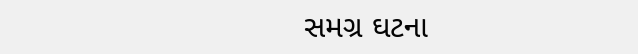સમગ્ર ઘટના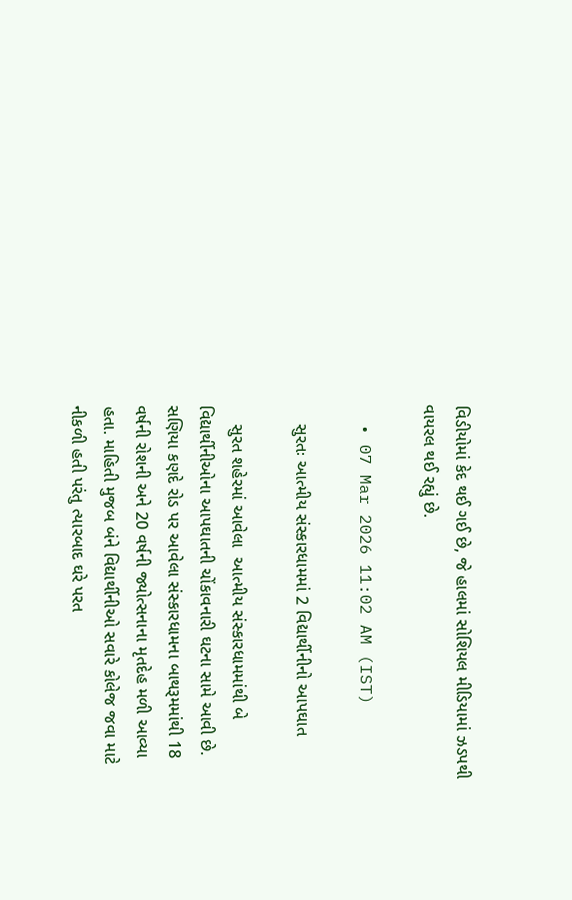વિડીયોમાં કેદ થઈ ગઈ છે, જે હાલમાં સોશિયલ મીડિયામાં ઝડપથી વાયરલ થઈ રહ્યું છે.

  • 07 Mar 2026 11:02 AM (IST)

    સુરતઃ આત્મીય સંસ્કારધામમાં 2 વિદ્યાર્થીનીનો આપઘાત

    સુરત શહેરમાં આવેલા  આત્મીય સંસ્કારધામમાંથી બે વિદ્યાર્થીનીઓના આપઘાતની ચોંકાવનારી ઘટના સામે આવી છે. સણિયા કણદે રોડ પર આવેલા સંસ્કારધામના બાથરૂમમાંથી 18 વર્ષની રોશની અને 20 વર્ષની જ્યોત્સનાના મૃતદેહ મળી આવ્યા હતા. માહિતી મુજબ બંને વિદ્યાર્થીનીઓ સવારે કોલેજ જવા માટે નીકળી હતી પરંતુ ત્યારબાદ ઘરે પરત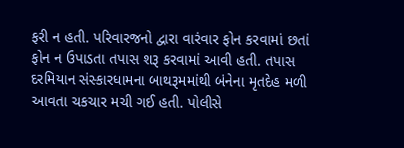ફરી ન હતી. પરિવારજનો દ્વારા વારંવાર ફોન કરવામાં છતાં ફોન ન ઉપાડતા તપાસ શરૂ કરવામાં આવી હતી. તપાસ દરમિયાન સંસ્કારધામના બાથરૂમમાંથી બંનેના મૃતદેહ મળી આવતા ચકચાર મચી ગઈ હતી. પોલીસે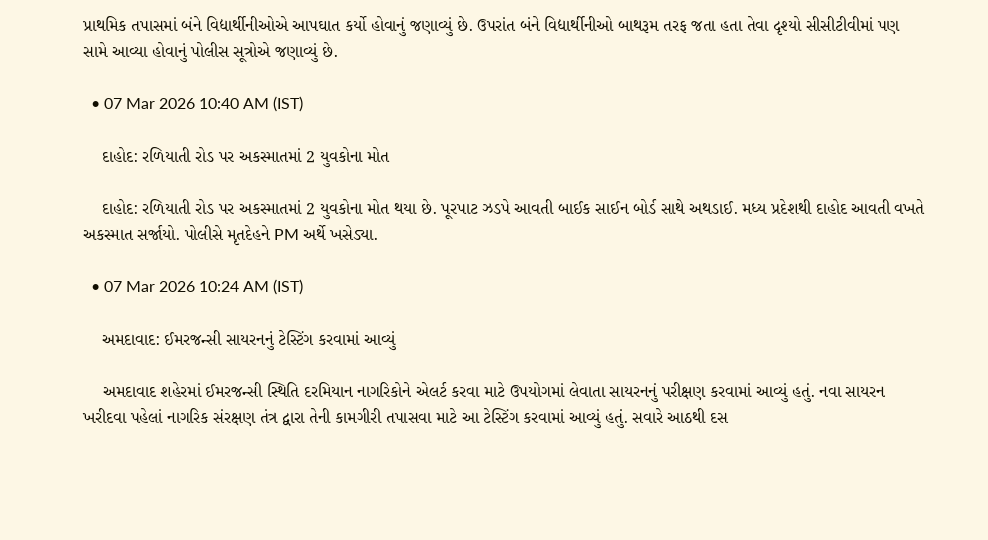પ્રાથમિક તપાસમાં બંને વિદ્યાર્થીનીઓએ આપઘાત કર્યો હોવાનું જણાવ્યું છે. ઉપરાંત બંને વિદ્યાર્થીનીઓ બાથરૂમ તરફ જતા હતા તેવા દૃશ્યો સીસીટીવીમાં પણ સામે આવ્યા હોવાનું પોલીસ સૂત્રોએ જણાવ્યું છે.

  • 07 Mar 2026 10:40 AM (IST)

    દાહોદ: રળિયાતી રોડ પર અકસ્માતમાં 2 યુવકોના મોત

    દાહોદ: રળિયાતી રોડ પર અકસ્માતમાં 2 યુવકોના મોત થયા છે. પૂરપાટ ઝડપે આવતી બાઈક સાઈન બોર્ડ સાથે અથડાઈ. મધ્ય પ્રદેશથી દાહોદ આવતી વખતે અકસ્માત સર્જાયો. પોલીસે મૃતદેહને PM અર્થે ખસેડ્યા.

  • 07 Mar 2026 10:24 AM (IST)

    અમદાવાદ: ઈમરજન્સી સાયરનનું ટેસ્ટિંગ કરવામાં આવ્યું

    અમદાવાદ શહેરમાં ઈમરજન્સી સ્થિતિ દરમિયાન નાગરિકોને એલર્ટ કરવા માટે ઉપયોગમાં લેવાતા સાયરનનું પરીક્ષણ કરવામાં આવ્યું હતું. નવા સાયરન ખરીદવા પહેલાં નાગરિક સંરક્ષણ તંત્ર દ્વારા તેની કામગીરી તપાસવા માટે આ ટેસ્ટિંગ કરવામાં આવ્યું હતું. સવારે આઠથી દસ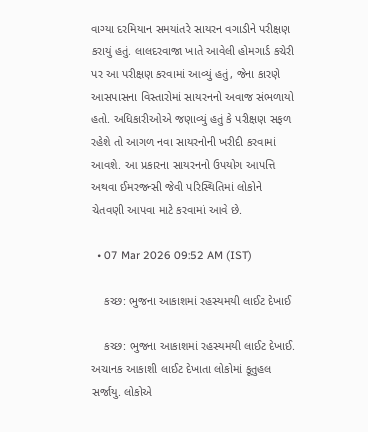વાગ્યા દરમિયાન સમયાંતરે સાયરન વગાડીને પરીક્ષણ કરાયું હતું. લાલદરવાજા ખાતે આવેલી હોમગાર્ડ કચેરી પર આ પરીક્ષણ કરવામાં આવ્યું હતું, જેના કારણે આસપાસના વિસ્તારોમાં સાયરનનો અવાજ સંભળાયો હતો. અધિકારીઓએ જણાવ્યું હતું કે પરીક્ષણ સફળ રહેશે તો આગળ નવા સાયરનોની ખરીદી કરવામાં આવશે. આ પ્રકારના સાયરનનો ઉપયોગ આપત્તિ અથવા ઈમરજન્સી જેવી પરિસ્થિતિમાં લોકોને ચેતવણી આપવા માટે કરવામાં આવે છે.

  • 07 Mar 2026 09:52 AM (IST)

    કચ્છ: ભુજના આકાશમાં રહસ્યમયી લાઈટ દેખાઈ

    કચ્છ: ભુજના આકાશમાં રહસ્યમયી લાઈટ દેખાઈ. અચાનક આકાશી લાઈટ દેખાતા લોકોમાં કૂતુહલ સર્જાયુ. લોકોએ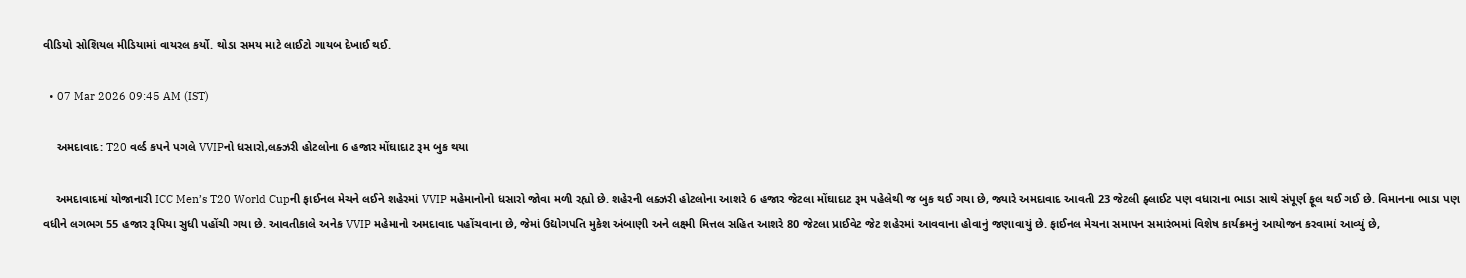વીડિયો સોશિયલ મીડિયામાં વાયરલ કર્યો. થોડા સમય માટે લાઈટો ગાયબ દેખાઈ થઈ.

  • 07 Mar 2026 09:45 AM (IST)

    અમદાવાદ: T20 વર્લ્ડ કપને પગલે VVIPનો ધસારો,લક્ઝરી હોટલોના 6 હજાર મોંઘાદાટ રૂમ બુક થયા

    અમદાવાદમાં યોજાનારી ICC Men’s T20 World Cupની ફાઈનલ મેચને લઈને શહેરમાં VVIP મહેમાનોનો ધસારો જોવા મળી રહ્યો છે. શહેરની લક્ઝરી હોટલોના આશરે 6 હજાર જેટલા મોંઘાદાટ રૂમ પહેલેથી જ બુક થઈ ગયા છે, જ્યારે અમદાવાદ આવતી 23 જેટલી ફ્લાઈટ પણ વધારાના ભાડા સાથે સંપૂર્ણ ફૂલ થઈ ગઈ છે. વિમાનના ભાડા પણ વધીને લગભગ 55 હજાર રૂપિયા સુધી પહોંચી ગયા છે. આવતીકાલે અનેક VVIP મહેમાનો અમદાવાદ પહોંચવાના છે, જેમાં ઉદ્યોગપતિ મુકેશ અંબાણી અને લક્ષ્મી મિત્તલ સહિત આશરે 80 જેટલા પ્રાઈવેટ જેટ શહેરમાં આવવાના હોવાનું જણાવાયું છે. ફાઈનલ મેચના સમાપન સમારંભમાં વિશેષ કાર્યક્રમનું આયોજન કરવામાં આવ્યું છે,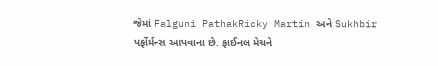જેમાં Falguni PathakRicky Martin અને Sukhbir પર્ફોર્મન્સ આપવાના છે. ફાઈનલ મેચને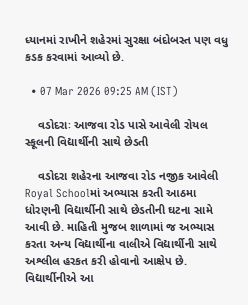ધ્યાનમાં રાખીને શહેરમાં સુરક્ષા બંદોબસ્ત પણ વધુ કડક કરવામાં આવ્યો છે.

  • 07 Mar 2026 09:25 AM (IST)

    વડોદરાઃ આજવા રોડ પાસે આવેલી રોયલ સ્કૂલની વિદ્યાર્થીની સાથે છેડતી

    વડોદરા શહેરના આજવા રોડ નજીક આવેલી Royal Schoolમાં અભ્યાસ કરતી આઠમા ધોરણની વિદ્યાર્થીની સાથે છેડતીની ઘટના સામે આવી છે. માહિતી મુજબ શાળામાં જ અભ્યાસ કરતા અન્ય વિદ્યાર્થીના વાલીએ વિદ્યાર્થીની સાથે અશ્લીલ હરકત કરી હોવાનો આક્ષેપ છે. વિદ્યાર્થીનીએ આ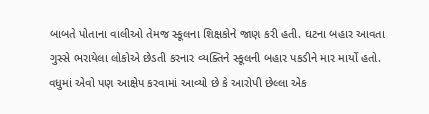બાબતે પોતાના વાલીઓ તેમજ સ્કૂલના શિક્ષકોને જાણ કરી હતી. ઘટના બહાર આવતા ગુસ્સે ભરાયેલા લોકોએ છેડતી કરનાર વ્યક્તિને સ્કૂલની બહાર પકડીને માર માર્યો હતો. વધુમાં એવો પણ આક્ષેપ કરવામાં આવ્યો છે કે આરોપી છેલ્લા એક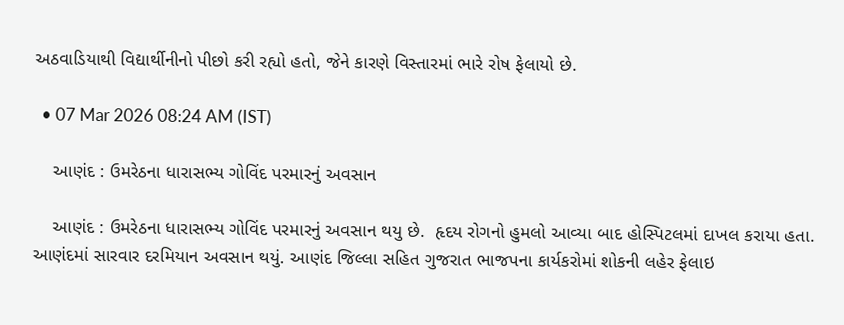અઠવાડિયાથી વિદ્યાર્થીનીનો પીછો કરી રહ્યો હતો, જેને કારણે વિસ્તારમાં ભારે રોષ ફેલાયો છે.

  • 07 Mar 2026 08:24 AM (IST)

    આણંદ : ઉમરેઠના ધારાસભ્ય ગોવિંદ પરમારનું અવસાન

    આણંદ : ઉમરેઠના ધારાસભ્ય ગોવિંદ પરમારનું અવસાન થયુ છે.  હૃદય રોગનો હુમલો આવ્યા બાદ હોસ્પિટલમાં દાખલ કરાયા હતા. આણંદમાં સારવાર દરમિયાન અવસાન થયું. આણંદ જિલ્લા સહિત ગુજરાત ભાજપના કાર્યકરોમાં શોકની લહેર ફેલાઇ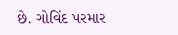છે. ગોવિંદ પરમાર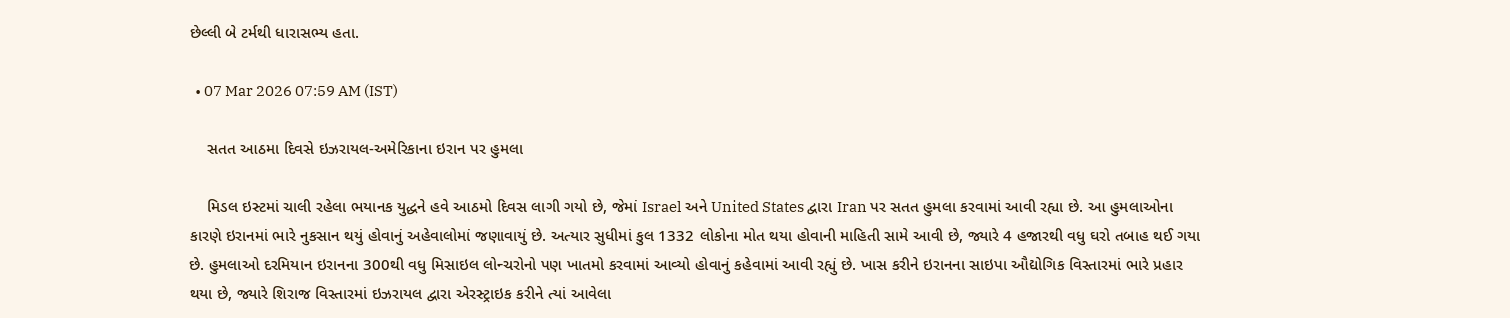છેલ્લી બે ટર્મથી ધારાસભ્ય હતા.

  • 07 Mar 2026 07:59 AM (IST)

    સતત આઠમા દિવસે ઇઝરાયલ-અમેરિકાના ઇરાન પર હુમલા

    મિડલ ઇસ્ટમાં ચાલી રહેલા ભયાનક યુદ્ધને હવે આઠમો દિવસ લાગી ગયો છે, જેમાં Israel અને United States દ્વારા Iran પર સતત હુમલા કરવામાં આવી રહ્યા છે. આ હુમલાઓના કારણે ઇરાનમાં ભારે નુકસાન થયું હોવાનું અહેવાલોમાં જણાવાયું છે. અત્યાર સુધીમાં કુલ 1332 લોકોના મોત થયા હોવાની માહિતી સામે આવી છે, જ્યારે 4 હજારથી વધુ ઘરો તબાહ થઈ ગયા છે. હુમલાઓ દરમિયાન ઇરાનના 300થી વધુ મિસાઇલ લોન્ચરોનો પણ ખાતમો કરવામાં આવ્યો હોવાનું કહેવામાં આવી રહ્યું છે. ખાસ કરીને ઇરાનના સાઇપા ઔદ્યોગિક વિસ્તારમાં ભારે પ્રહાર થયા છે, જ્યારે શિરાજ વિસ્તારમાં ઇઝરાયલ દ્વારા એરસ્ટ્રાઇક કરીને ત્યાં આવેલા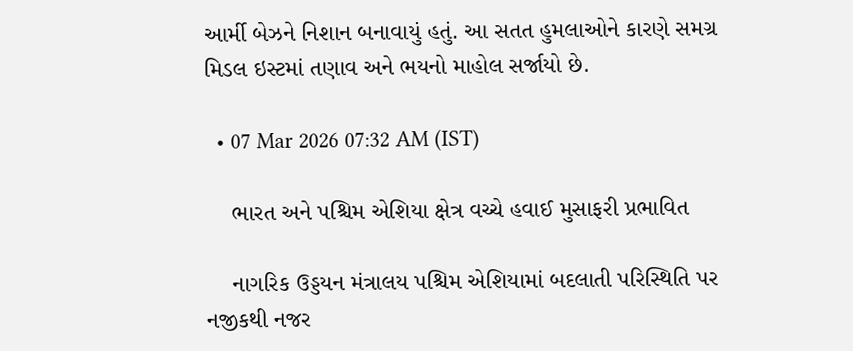આર્મી બેઝને નિશાન બનાવાયું હતું. આ સતત હુમલાઓને કારણે સમગ્ર મિડલ ઇસ્ટમાં તણાવ અને ભયનો માહોલ સર્જાયો છે.

  • 07 Mar 2026 07:32 AM (IST)

    ભારત અને પશ્ચિમ એશિયા ક્ષેત્ર વચ્ચે હવાઈ મુસાફરી પ્રભાવિત

    નાગરિક ઉડ્ડયન મંત્રાલય પશ્ચિમ એશિયામાં બદલાતી પરિસ્થિતિ પર નજીકથી નજર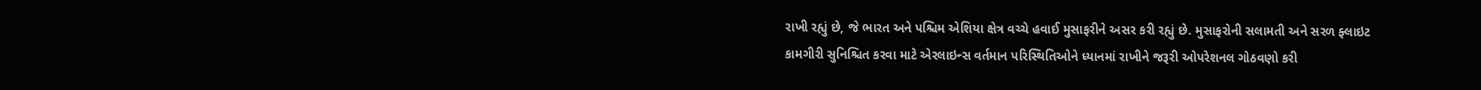રાખી રહ્યું છે, જે ભારત અને પશ્ચિમ એશિયા ક્ષેત્ર વચ્ચે હવાઈ મુસાફરીને અસર કરી રહ્યું છે. મુસાફરોની સલામતી અને સરળ ફ્લાઇટ કામગીરી સુનિશ્ચિત કરવા માટે એરલાઇન્સ વર્તમાન પરિસ્થિતિઓને ધ્યાનમાં રાખીને જરૂરી ઓપરેશનલ ગોઠવણો કરી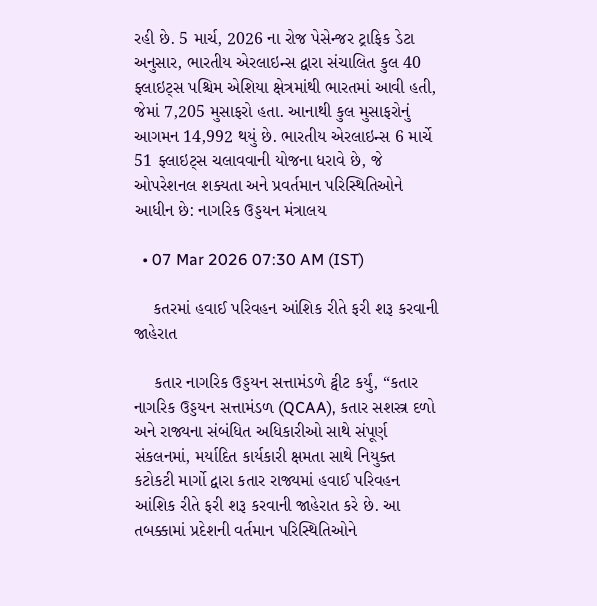રહી છે. 5 માર્ચ, 2026 ના રોજ પેસેન્જર ટ્રાફિક ડેટા અનુસાર, ભારતીય એરલાઇન્સ દ્વારા સંચાલિત કુલ 40 ફ્લાઇટ્સ પશ્ચિમ એશિયા ક્ષેત્રમાંથી ભારતમાં આવી હતી, જેમાં 7,205 મુસાફરો હતા. આનાથી કુલ મુસાફરોનું આગમન 14,992 થયું છે. ભારતીય એરલાઇન્સ 6 માર્ચે 51 ફ્લાઇટ્સ ચલાવવાની યોજના ધરાવે છે, જે ઓપરેશનલ શક્યતા અને પ્રવર્તમાન પરિસ્થિતિઓને આધીન છે: નાગરિક ઉડ્ડયન મંત્રાલય

  • 07 Mar 2026 07:30 AM (IST)

    કતરમાં હવાઈ પરિવહન આંશિક રીતે ફરી શરૂ કરવાની જાહેરાત

    કતાર નાગરિક ઉડ્ડયન સત્તામંડળે ટ્વીટ કર્યું, “કતાર નાગરિક ઉડ્ડયન સત્તામંડળ (QCAA), કતાર સશસ્ત્ર દળો અને રાજ્યના સંબંધિત અધિકારીઓ સાથે સંપૂર્ણ સંકલનમાં, મર્યાદિત કાર્યકારી ક્ષમતા સાથે નિયુક્ત કટોકટી માર્ગો દ્વારા કતાર રાજ્યમાં હવાઈ પરિવહન આંશિક રીતે ફરી શરૂ કરવાની જાહેરાત કરે છે. આ તબક્કામાં પ્રદેશની વર્તમાન પરિસ્થિતિઓને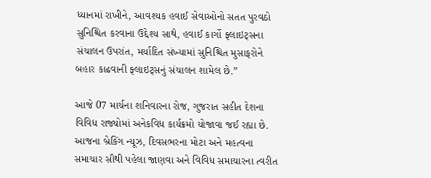ધ્યાનમાં રાખીને, આવશ્યક હવાઈ સેવાઓનો સતત પુરવઠો સુનિશ્ચિત કરવાના ઉદ્દેશ્ય સાથે, હવાઈ કાર્ગો ફ્લાઇટ્સના સંચાલન ઉપરાંત, મર્યાદિત સંખ્યામાં સુનિશ્ચિત મુસાફરોને બહાર કાઢવાની ફ્લાઇટ્સનું સંચાલન શામેલ છે.”

આજે 07 માર્ચના શનિવારના રોજ, ગુજરાત સહીત દેશના વિવિધ રાજ્યોમાં અનેકવિધ કાર્યક્રમો યોજાવા જઈ રહ્યા છે. આજના બ્રેકિંગ ન્યૂઝ, દિવસભરના મોટા અને મહત્વના સમાચાર સૌથી પહેલા જાણવા અને વિવિધ સમાચારના ત્વરીત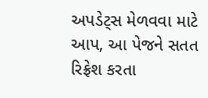અપડેટ્સ મેળવવા માટે આપ, આ પેજને સતત રિફ્રેશ કરતા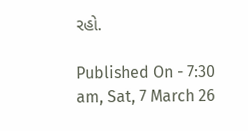રહો.

Published On - 7:30 am, Sat, 7 March 26